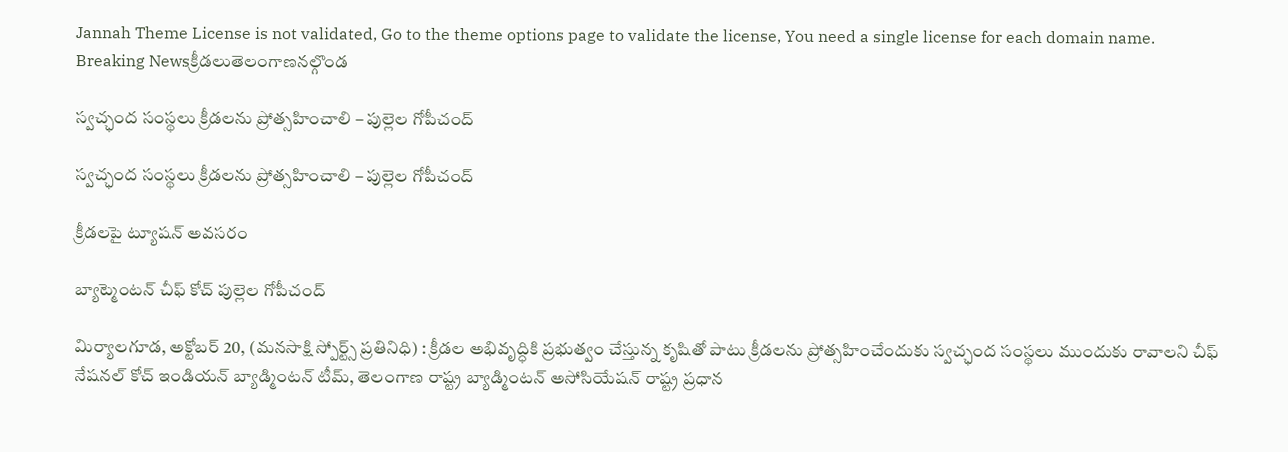Jannah Theme License is not validated, Go to the theme options page to validate the license, You need a single license for each domain name.
Breaking Newsక్రీడలుతెలంగాణనల్గొండ

స్వచ్ఛంద సంస్థలు క్రీడలను ప్రోత్సహించాలి – పుల్లెల గోపీచంద్

స్వచ్ఛంద సంస్థలు క్రీడలను ప్రోత్సహించాలి – పుల్లెల గోపీచంద్

క్రీడలపై ట్యూషన్ అవసరం

బ్యాట్మెంటన్ చీఫ్ కోచ్ పుల్లెల గోపీచంద్

మిర్యాలగూడ, అక్టోబర్ 20, (మనసాక్షి స్పోర్ట్స్ ప్రతినిధి) : క్రీడల అభివృద్ధికి ప్రభుత్వం చేస్తున్న కృషితో పాటు క్రీడలను ప్రోత్సహించేందుకు స్వచ్ఛంద సంస్థలు ముందుకు రావాలని చీఫ్ నేషనల్ కోచ్ ఇండియన్ బ్యాడ్మింటన్ టీమ్, తెలంగాణ రాష్ట్ర బ్యాడ్మింటన్ అసోసియేషన్ రాష్ట్ర ప్రధాన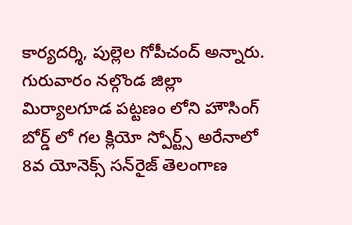కార్యదర్శి, పుల్లెల గోపీచంద్ అన్నారు. గురువారం నల్గొండ జిల్లా మిర్యాలగూడ పట్టణం లోని హౌసింగ్ బోర్డ్ లో గల క్లియో స్పోర్ట్స్ అరేనాలో 8వ యోనెక్స్ సన్‌రైజ్ తెలంగాణ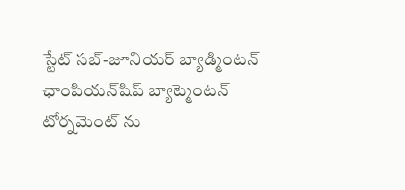స్టేట్ సబ్-జూనియర్ బ్యాడ్మింటన్ ఛాంపియన్‌షిప్ బ్యాట్మెంటన్ టోర్నమెంట్ ను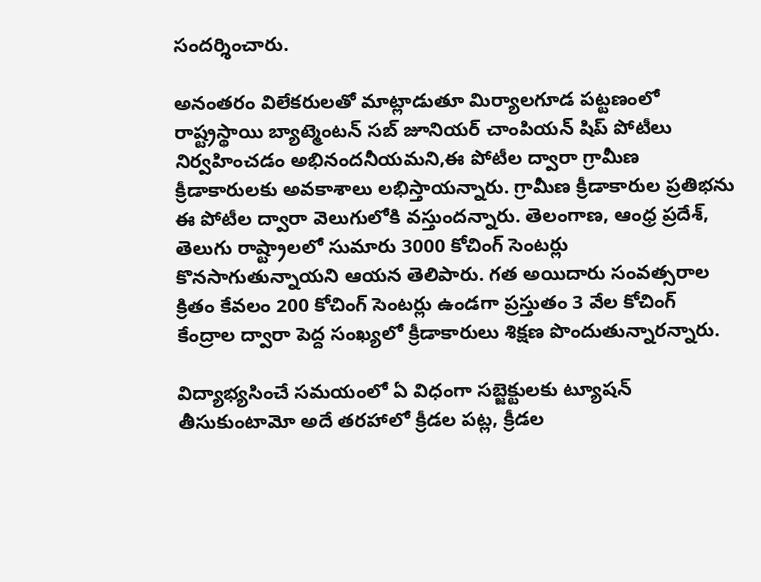సందర్శించారు.

అనంతరం విలేకరులతో మాట్లాడుతూ మిర్యాలగూడ పట్టణంలో రాష్ట్రస్థాయి బ్యాట్మెంటన్ సబ్ జూనియర్ చాంపియన్ షిప్ పోటీలు నిర్వహించడం అభినందనీయమని,ఈ పోటీల ద్వారా గ్రామీణ క్రీడాకారులకు అవకాశాలు లభిస్తాయన్నారు. గ్రామీణ క్రీడాకారుల ప్రతిభను ఈ పోటీల ద్వారా వెలుగులోకి వస్తుందన్నారు. తెలంగాణ, ఆంధ్ర ప్రదేశ్, తెలుగు రాష్ట్రాలలో సుమారు 3000 కోచింగ్ సెంటర్లు కొనసాగుతున్నాయని ఆయన తెలిపారు. గత అయిదారు సంవత్సరాల క్రితం కేవలం 200 కోచింగ్ సెంటర్లు ఉండగా ప్రస్తుతం 3 వేల కోచింగ్ కేంద్రాల ద్వారా పెద్ద సంఖ్యలో క్రీడాకారులు శిక్షణ పొందుతున్నారన్నారు.

విద్యాభ్యసించే సమయంలో ఏ విధంగా సబ్జెక్టులకు ట్యూషన్ తీసుకుంటామో అదే తరహాలో క్రీడల పట్ల, క్రీడల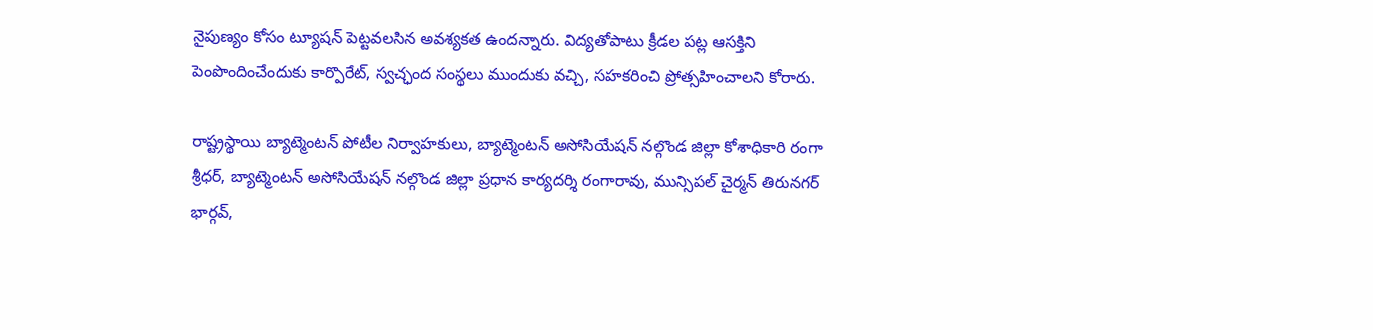నైపుణ్యం కోసం ట్యూషన్ పెట్టవలసిన అవశ్యకత ఉందన్నారు. విద్యతోపాటు క్రీడల పట్ల ఆసక్తిని పెంపొందించేందుకు కార్పొరేట్, స్వచ్ఛంద సంస్థలు ముందుకు వచ్చి, సహకరించి ప్రోత్సహించాలని కోరారు.

రాష్ట్రస్థాయి బ్యాట్మెంటన్ పోటీల నిర్వాహకులు, బ్యాట్మెంటన్ అసోసియేషన్ నల్గొండ జిల్లా కోశాధికారి రంగా శ్రీధర్, బ్యాట్మెంటన్ అసోసియేషన్ నల్గొండ జిల్లా ప్రధాన కార్యదర్శి రంగారావు, మున్సిపల్ చైర్మన్ తిరునగర్ భార్గవ్,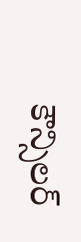కౌన్సిలర్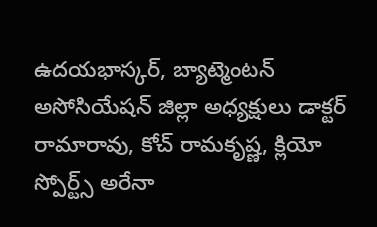ఉదయభాస్కర్, బ్యాట్మెంటన్ అసోసియేషన్ జిల్లా అధ్యక్షులు డాక్టర్ రామారావు, కోచ్ రామకృష్ణ, క్లియో స్పోర్ట్స్ అరేనా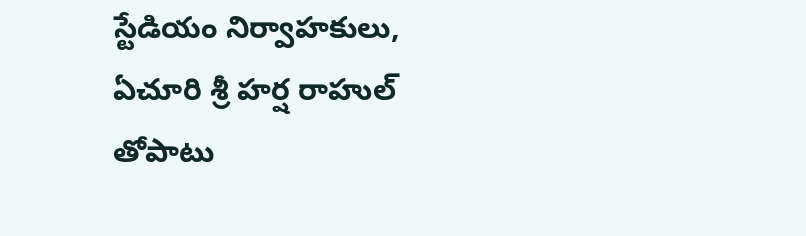స్టేడియం నిర్వాహకులు, ఏచూరి శ్రీ హర్ష రాహుల్ తోపాటు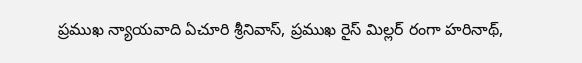ప్రముఖ న్యాయవాది ఏచూరి శ్రీనివాస్, ప్రముఖ రైస్ మిల్లర్ రంగా హరినాథ్,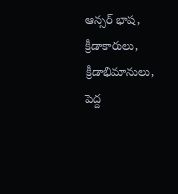ఆన్సర్ భాష, క్రీడాకారులు, క్రీడాభిమానులు, పెద్ద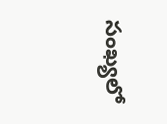సంఖ్యలో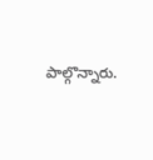పాల్గొన్నారు.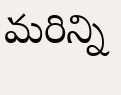మరిన్ని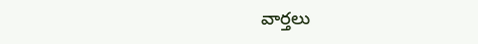వార్తలు